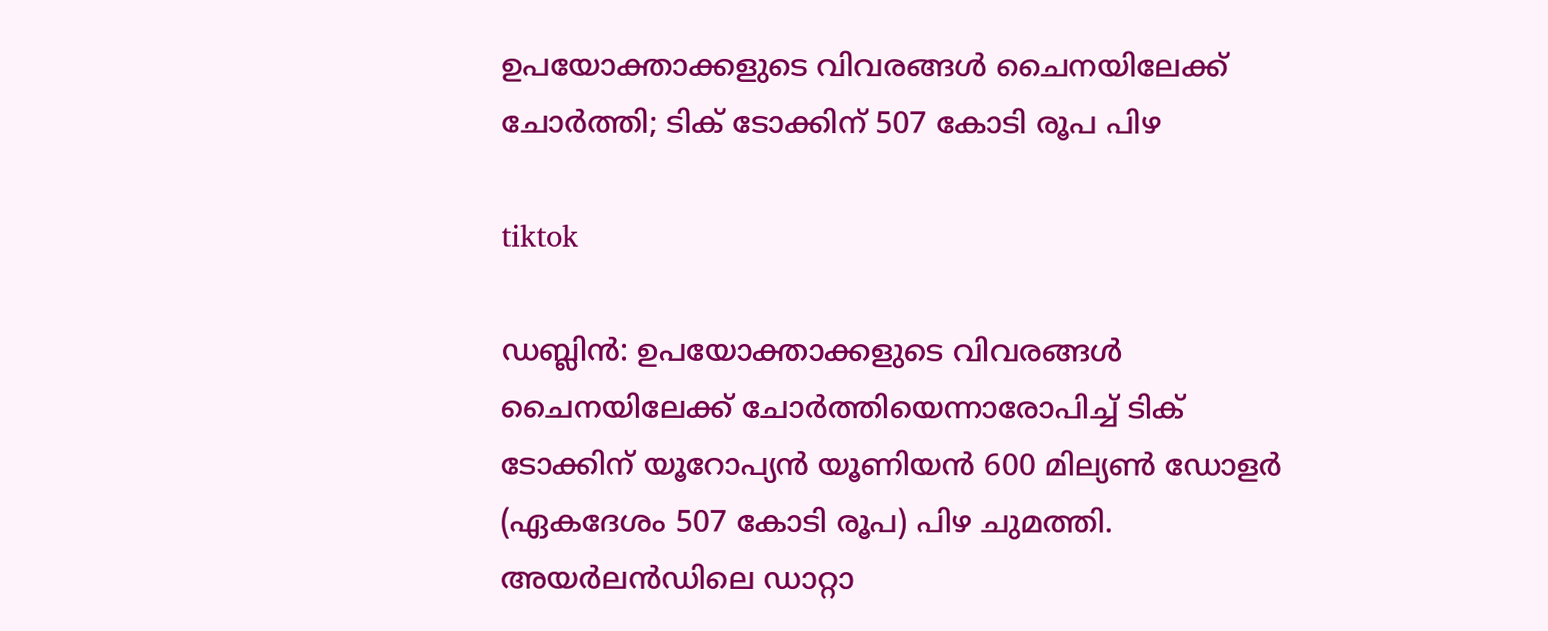ഉപയോക്താക്കളുടെ വിവരങ്ങള്‍ ചൈനയിലേക്ക് ചോര്‍ത്തി; ടിക് ടോക്കിന് 507 കോടി രൂപ പിഴ

tiktok

ഡബ്ലിന്‍: ഉപയോക്താക്കളുടെ വിവരങ്ങള്‍ ചൈനയിലേക്ക് ചോര്‍ത്തിയെന്നാരോപിച്ച് ടിക് ടോക്കിന് യൂറോപ്യന്‍ യൂണിയന്‍ 600 മില്യണ്‍ ഡോളര്‍ (ഏകദേശം 507 കോടി രൂപ) പിഴ ചുമത്തി. അയര്‍ലന്‍ഡിലെ ഡാറ്റാ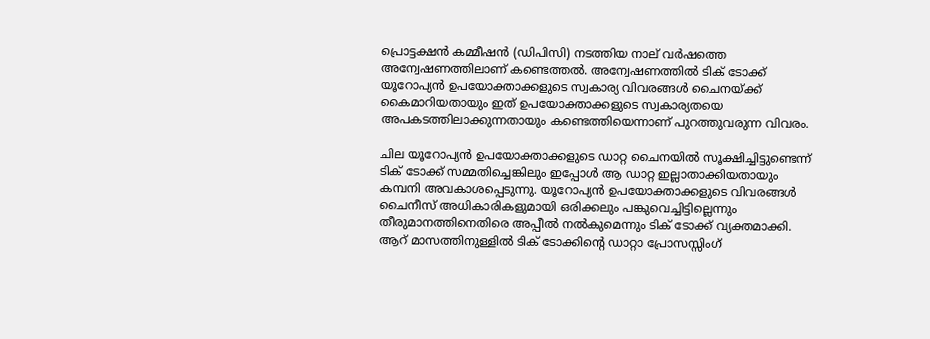പ്രൊട്ടക്ഷന്‍ കമ്മീഷന്‍ (ഡിപിസി) നടത്തിയ നാല് വര്‍ഷത്തെ അന്വേഷണത്തിലാണ് കണ്ടെത്തല്‍. അന്വേഷണത്തില്‍ ടിക് ടോക്ക് യൂറോപ്യന്‍ ഉപയോക്താക്കളുടെ സ്വകാര്യ വിവരങ്ങള്‍ ചൈനയ്ക്ക് കൈമാറിയതായും ഇത് ഉപയോക്താക്കളുടെ സ്വകാര്യതയെ അപകടത്തിലാക്കുന്നതായും കണ്ടെത്തിയെന്നാണ് പുറത്തുവരുന്ന വിവരം.

ചില യൂറോപ്യന്‍ ഉപയോക്താക്കളുടെ ഡാറ്റ ചൈനയില്‍ സൂക്ഷിച്ചിട്ടുണ്ടെന്ന് ടിക് ടോക്ക് സമ്മതിച്ചെങ്കിലും ഇപ്പോള്‍ ആ ഡാറ്റ ഇല്ലാതാക്കിയതായും കമ്പനി അവകാശപ്പെടുന്നു. യൂറോപ്യന്‍ ഉപയോക്താക്കളുടെ വിവരങ്ങള്‍ ചൈനീസ് അധികാരികളുമായി ഒരിക്കലും പങ്കുവെച്ചിട്ടില്ലെന്നും തീരുമാനത്തിനെതിരെ അപ്പീല്‍ നല്‍കുമെന്നും ടിക് ടോക്ക് വ്യക്തമാക്കി. ആറ് മാസത്തിനുള്ളില്‍ ടിക് ടോക്കിന്റെ ഡാറ്റാ പ്രോസസ്സിംഗ്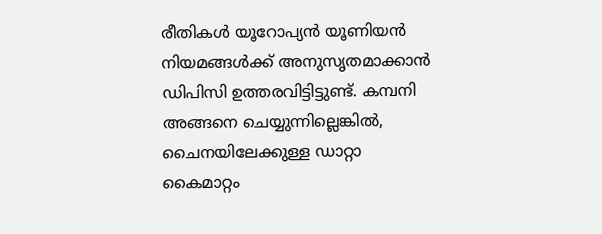രീതികള്‍ യൂറോപ്യന്‍ യൂണിയന്‍ നിയമങ്ങള്‍ക്ക് അനുസൃതമാക്കാന്‍ ഡിപിസി ഉത്തരവിട്ടിട്ടുണ്ട്. കമ്പനി അങ്ങനെ ചെയ്യുന്നില്ലെങ്കില്‍, ചൈനയിലേക്കുള്ള ഡാറ്റാ കൈമാറ്റം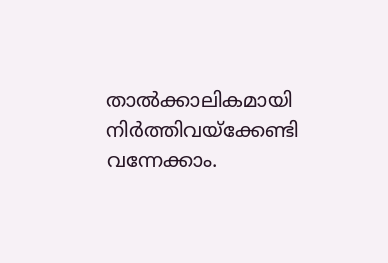താല്‍ക്കാലികമായി നിര്‍ത്തിവയ്‌ക്കേണ്ടി വന്നേക്കാം.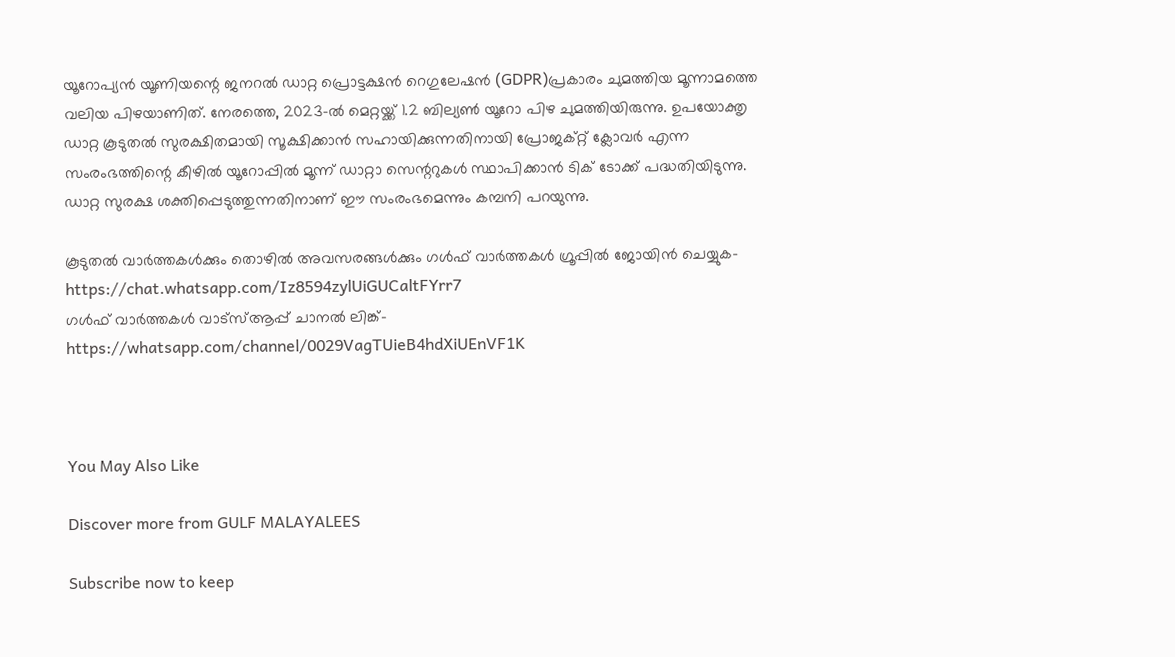യൂറോപ്യന്‍ യൂണിയന്റെ ജനറല്‍ ഡാറ്റ പ്രൊട്ടക്ഷന്‍ റെഗുലേഷന്‍ (GDPR)പ്രകാരം ചുമത്തിയ മൂന്നാമത്തെ വലിയ പിഴയാണിത്. നേരത്തെ, 2023-ല്‍ മെറ്റയ്ക്ക് 1.2 ബില്യണ്‍ യൂറോ പിഴ ചുമത്തിയിരുന്നു. ഉപയോക്തൃ ഡാറ്റ കൂടുതല്‍ സുരക്ഷിതമായി സൂക്ഷിക്കാന്‍ സഹായിക്കുന്നതിനായി പ്രോജക്റ്റ് ക്ലോവര്‍ എന്ന സംരംഭത്തിന്റെ കീഴില്‍ യൂറോപ്പില്‍ മൂന്ന് ഡാറ്റാ സെന്ററുകള്‍ സ്ഥാപിക്കാന്‍ ടിക് ടോക്ക് പദ്ധതിയിടുന്നു. ഡാറ്റ സുരക്ഷ ശക്തിപ്പെടുത്തുന്നതിനാണ് ഈ സംരംഭമെന്നും കമ്പനി പറയുന്നു.

കൂടുതല്‍ വാര്‍ത്തകള്‍ക്കും തൊഴില്‍ അവസരങ്ങള്‍ക്കും ഗള്‍ഫ് വാര്‍ത്തകള്‍ ഗ്രൂപ്പില്‍ ജോയിന്‍ ചെയ്യുക- https://chat.whatsapp.com/Iz8594zylUiGUCaltFYrr7
ഗള്‍ഫ് വാര്‍ത്തകള്‍ വാട്‌സ്ആപ്പ് ചാനല്‍ ലിങ്ക്- https://whatsapp.com/channel/0029VagTUieB4hdXiUEnVF1K



You May Also Like

Discover more from GULF MALAYALEES

Subscribe now to keep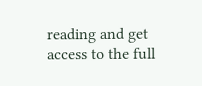reading and get access to the full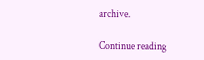archive.

Continue reading